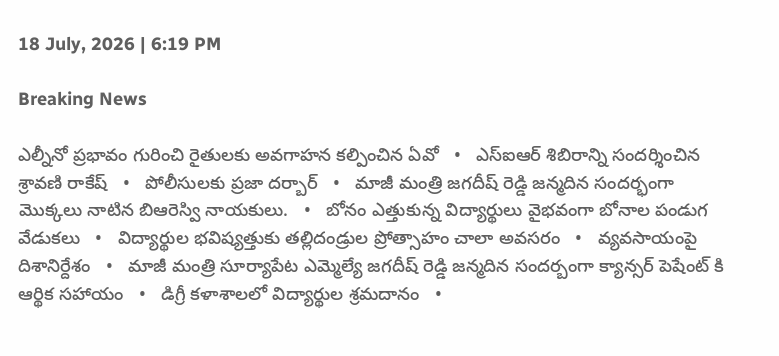18 July, 2026 | 6:19 PM

Breaking News

ఎల్నీనో ప్రభావం గురించి రైతులకు అవగాహన కల్పించిన ఏవో   •   ఎస్ఐఆర్ శిబిరాన్ని సందర్శించిన శ్రావణి రాకేష్   •   పోలీసులకు ప్రజా దర్బార్   •   మాజీ మంత్రి జగదీష్ రెడ్డి జన్మదిన సందర్భంగా మొక్కలు నాటిన బిఆరెస్వి నాయకులు.   •   బోనం ఎత్తుకున్న విద్యార్థులు వైభవంగా బోనాల పండుగ వేడుకలు   •   విద్యార్థుల భవిష్యత్తుకు తల్లిదండ్రుల ప్రోత్సాహం చాలా అవసరం   •   వ్యవసాయంపై దిశానిర్దేశం   •   మాజీ మంత్రి సూర్యాపేట ఎమ్మెల్యే జగదీష్ రెడ్డి జన్మదిన సందర్బంగా క్యాన్సర్ పెషేంట్ కి ఆర్థిక సహాయం   •   డిగ్రీ కళాశాలలో విద్యార్థుల శ్రమదానం   •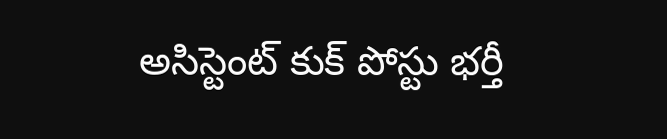అసిస్టెంట్ కుక్ పోస్టు భర్తీ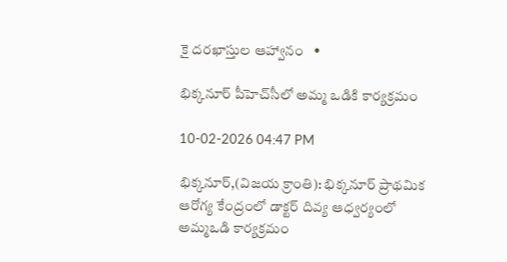కై దరఖాస్తుల ఆహ్వానం   •

భిక్కనూర్ పీహెచ్‌సీలో అమ్మ ఒడికి కార్యక్రమం

10-02-2026 04:47 PM

భిక్కనూర్,(విజయ క్రాంతి): భిక్కనూర్ ప్రాథమిక ఆరోగ్య కేంద్రంలో డాక్టర్ దివ్య ఆధ్వర్యంలో అమ్మఒడి కార్యక్రమం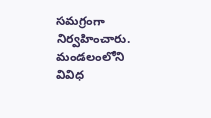సమగ్రంగా నిర్వహించారు. మండలంలోని వివిధ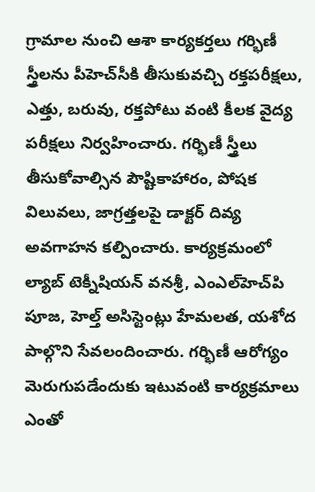గ్రామాల నుంచి ఆశా కార్యకర్తలు గర్భిణీ స్త్రీలను పీహెచ్‌సీకి తీసుకువచ్చి రక్తపరీక్షలు, ఎత్తు, బరువు, రక్తపోటు వంటి కీలక వైద్య పరీక్షలు నిర్వహించారు. గర్భిణీ స్త్రీలు తీసుకోవాల్సిన పౌష్టికాహారం, పోషక విలువలు, జాగ్రత్తలపై డాక్టర్ దివ్య అవగాహన కల్పించారు. కార్యక్రమంలో ల్యాబ్ టెక్నీషియన్ వనశ్రీ, ఎంఎల్‌హెచ్‌పి పూజ, హెల్త్ అసిస్టెంట్లు హేమలత, యశోద పాల్గొని సేవలందించారు. గర్భిణీ ఆరోగ్యం మెరుగుపడేందుకు ఇటువంటి కార్యక్రమాలు ఎంతో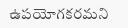ఉపయోగకరమని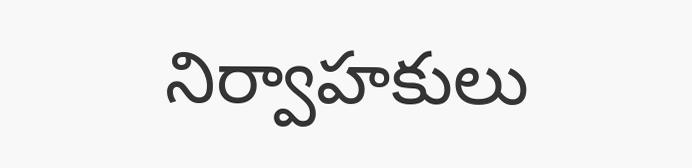నిర్వాహకులు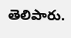తెలిపారు.